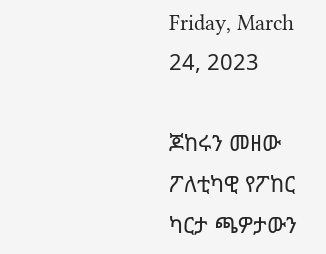Friday, March 24, 2023

ጆከሩን መዘው ፖለቲካዊ የፖከር ካርታ ጫዎታውን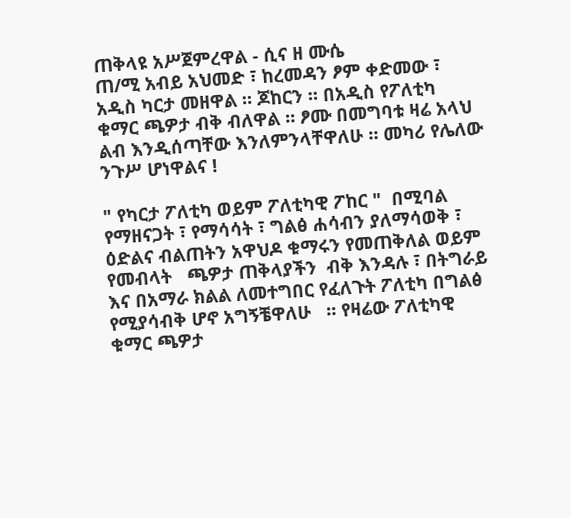ጠቅላዩ አሥጀምረዋል - ሲና ዘ ሙሴ
ጠ/ሚ አብይ አህመድ ፣ ከረመዳን ፆም ቀድመው ፣ አዲስ ካርታ መዘዋል ። ጆከርን ። በአዲስ የፖለቲካ ቁማር ጫዎታ ብቅ ብለዋል ። ፆሙ በመግባቱ ዛሬ አላህ ልብ እንዲሰጣቸው እንለምንላቸዋለሁ ። መካሪ የሌለው ንጉሥ ሆነዋልና !

" የካርታ ፖለቲካ ወይም ፖለቲካዊ ፖከር "  በሚባል የማዘናጋት ፣ የማሳሳት ፣ ግልፅ ሐሳብን ያለማሳወቅ ፣ ዕድልና ብልጠትን አዋህዶ ቁማሩን የመጠቅለል ወይም የመብላት   ጫዎታ ጠቅላያችን  ብቅ እንዳሉ ፣ በትግራይ እና በአማራ ክልል ለመተግበር የፈለጉት ፖለቲካ በግልፅ የሚያሳብቅ ሆኖ አግኝቼዋለሁ   ። የዛሬው ፖለቲካዊ ቁማር ጫዎታ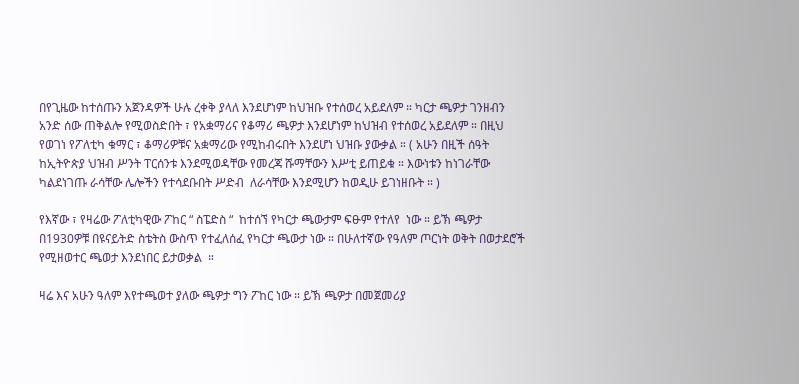በየጊዜው ከተሰጡን አጀንዳዎች ሁሉ ረቀቅ ያላለ እንደሆነም ከህዝቡ የተሰወረ አይደለም ። ካርታ ጫዎታ ገንዘብን አንድ ሰው ጠቅልሎ የሚወስድበት ፣ የአቋማሪና የቆማሪ ጫዎታ እንደሆነም ከህዝብ የተሰወረ አይደለም ። በዚህ የወገነ የፖለቲካ ቁማር ፣ ቆማሪዎቹና አቋማሪው የሚከብሩበት እንደሆነ ህዝቡ ያውቃል ። ( አሁን በዚች ሰዓት ከኢትዮጵያ ህዝብ ሥንት ፐርሰንቱ እንደሚወዳቸው የመረጃ ሹማቸውን እሥቲ ይጠይቁ ። እውነቱን ከነገራቸው ካልደነገጡ ራሳቸው ሌሎችን የተሳደቡበት ሥድብ  ለራሳቸው እንደሚሆን ከወዲሁ ይገነዘቡት ። )

የእኛው ፣ የዛሬው ፖለቲካዊው ፖከር “ ስፔድስ “  ከተሰኘ የካርታ ጫውታም ፍፁም የተለየ  ነው ። ይኽ ጫዎታ  በ1930ዎቹ በዩናይትድ ስቴትስ ውስጥ የተፈለሰፈ የካርታ ጫውታ ነው ። በሁለተኛው የዓለም ጦርነት ወቅት በወታደሮች የሚዘወተር ጫወታ እንደነበር ይታወቃል  ።

ዛሬ እና አሁን ዓለም እየተጫወተ ያለው ጫዎታ ግን ፖከር ነው ። ይኽ ጫዎታ በመጀመሪያ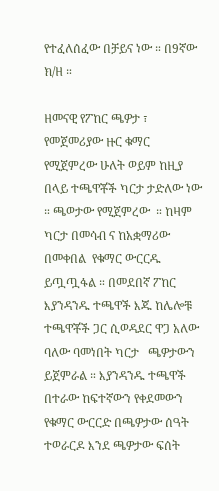የተፈለሰፈው በቻይና ነው ። በ9ኛው ክ/ዘ ።

ዘመናዊ የፖከር ጫዎታ ፣ የመጀመሪያው ዙር ቁማር የሚጀምረው ሁለት ወይም ከዚያ በላይ ተጫዋቾች ካርታ ታድለው ነው ። ጫወታው የሚጀምረው  ። ከዛም ካርታ በመሳብ ና ከአቋማሪው በመቀበል  የቁማር ውርርዱ   ይጧጧፋል ። በመደበኛ ፖከር እያንዳንዱ ተጫዋች እጁ ከሌሎቹ ተጫዋቾች ጋር ሲወዳደር ዋጋ አለው ባለው ባመነበት ካርታ   ጫዎታውን ይጀምራል ። እያንዳንዱ ተጫዋች በተራው ከፍተኛውን የቀደመውን የቁማር ውርርድ በጫዎታው ሰዓት ተወራርዶ እንደ ጫዎታው ፍሰት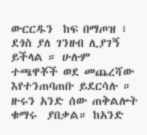ውርርዱን  ከፍ በማጦዝ ፣  ደጎስ ያለ ገንዘብ ሊያገኝ ይችላል ። ሁሉም ተጫዋቾች ወደ መጨረሻው  እየተንጠባጠቡ ይደርሳሉ ። ዙሩን አንድ ሰው ጠቅልሎት ቁማሩ  ያበቃል። ከአንድ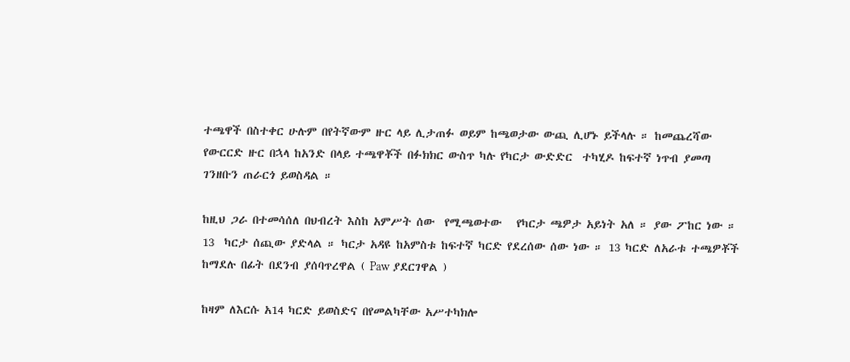ተጫዋች በስተቀር ሁሉም በየትኛውም ዙር ላይ ሊታጠፉ ወይም ከጫወታው ውጪ ሊሆኑ ይችላሉ ። ከመጨረሻው የውርርድ ዙር በኋላ ከአንድ በላይ ተጫዋቾች በፉክክር ውስጥ ካሉ የካርታ ውድድር  ተካሂዶ ከፍተኛ ነጥብ ያመጣ ገንዘቡን ጠራርጎ ይወስዳል ።

ከዚህ ጋራ በተመሳሰለ በህብረት እስከ አምሥት ሰው  የሚጫወተው   የካርታ ጫዎታ አይነት አለ ። ያው ፖከር ነው ። 13  ካርታ ሰጪው ያድላል ። ካርታ አዳዩ ከአምስቱ ከፍተኛ ካርድ የደረሰው ሰው ነው ። 13 ካርድ ለአራቱ ተጫዎቾች ከማደሉ በፊት በደንብ ያሰባጥረዋል ( Paw ያደርገዋል )

ከዛም ለእርሱ አ14 ካርድ ይወስድና በየመልካቸው አሥተካክሎ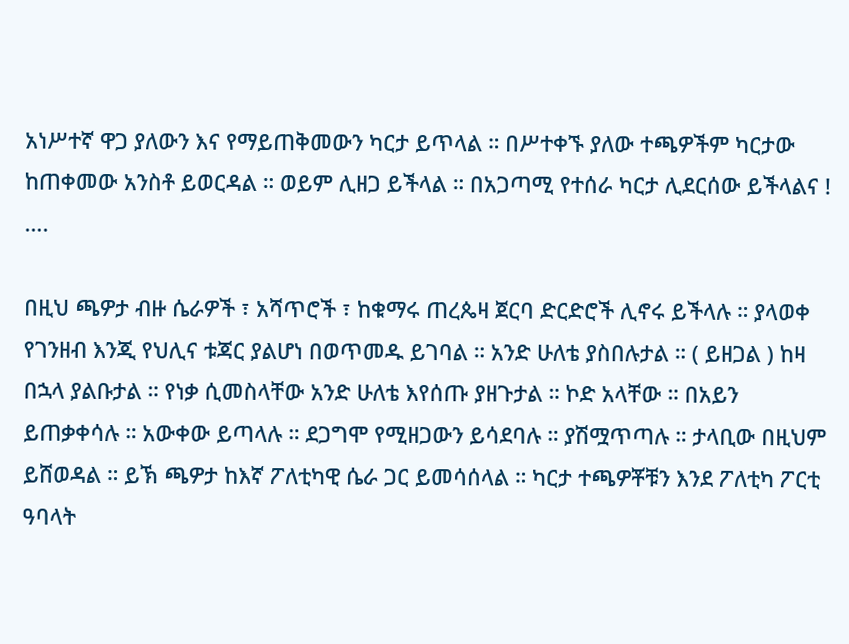አነሥተኛ ዋጋ ያለውን እና የማይጠቅመውን ካርታ ይጥላል ። በሥተቀኙ ያለው ተጫዎችም ካርታው ከጠቀመው አንስቶ ይወርዳል ። ወይም ሊዘጋ ይችላል ። በአጋጣሚ የተሰራ ካርታ ሊደርሰው ይችላልና ! ….

በዚህ ጫዎታ ብዙ ሴራዎች ፣ አሻጥሮች ፣ ከቁማሩ ጠረጴዛ ጀርባ ድርድሮች ሊኖሩ ይችላሉ ። ያላወቀ የገንዘብ እንጂ የህሊና ቱጃር ያልሆነ በወጥመዱ ይገባል ። አንድ ሁለቴ ያስበሉታል ። ( ይዘጋል ) ከዛ በኋላ ያልቡታል ። የነቃ ሲመስላቸው አንድ ሁለቴ እየሰጡ ያዘጉታል ። ኮድ አላቸው ። በአይን ይጠቃቀሳሉ ። አውቀው ይጣላሉ ። ደጋግሞ የሚዘጋውን ይሳደባሉ ። ያሽሟጥጣሉ ። ታላቢው በዚህም ይሸወዳል ። ይኽ ጫዎታ ከእኛ ፖለቲካዊ ሴራ ጋር ይመሳሰላል ። ካርታ ተጫዎቾቹን እንደ ፖለቲካ ፖርቲ ዓባላት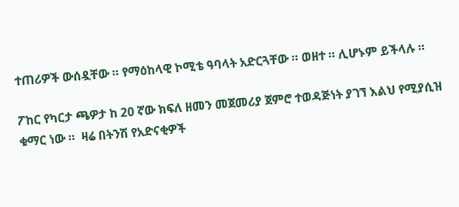ተጠሪዎች ውሰዷቸው ። የማዕከላዊ ኮሚቴ ዓባላት አድርጓቸው ። ወዘተ ። ሊሆኑም ይችላሉ ።

ፖከር የካርታ ጫዎታ ከ 20 ኛው ክፍለ ዘመን መጀመሪያ ጀምሮ ተወዳጅነት ያገኘ እልህ የሚያሲዝ   ቁማር ነው ።  ዛሬ በትንሽ የአድናቂዎች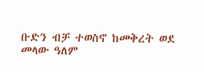ቡድን ብቻ ተወስኖ ከመቅረት ወደ መላው ዓለም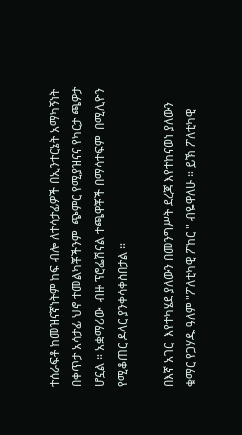ተሰራፍቶ ከመዝናኛነትም ከፍ ብሎ ለተሳታፊዎች በኢንተርኔት አማካኝነት በቀጥታ አሳታፊ ህኖ ተመልካቾችንም  ጭምር የሚያዝናና የካርታ ጫዎታ ሆኗል ። አቋማሪው  ብዙ ፕሮፌሽናል ተጫዋቾች በማሳተፍም  በሚሊዮን የሚቆጠር ዶላር ያንቀሳቀስበታል ።

በእኛ አገር  እየተካሄደ ያለውን በመንግሥት ደረጃ እየተከናወነ ያለውን ቁማር የጋሃዱ ዓለም "ፖለቲካዊ ፖከር " ብዬዋለሁ ። ይኽ ፖለቲካዊ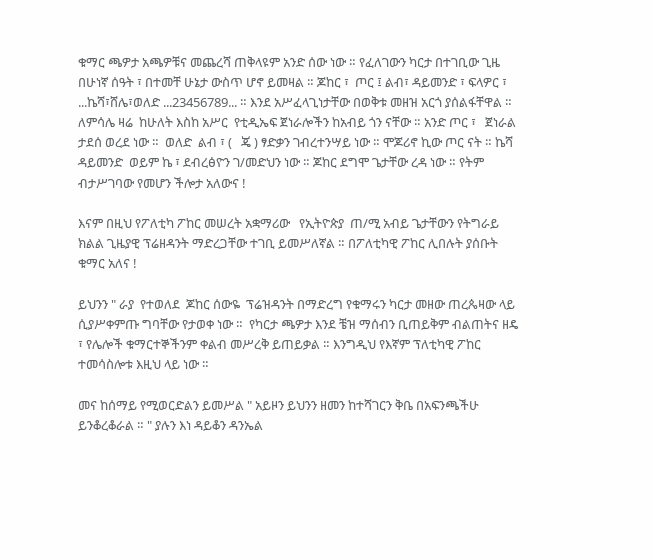ቁማር ጫዎታ አጫዎቹና መጨረሻ ጠቅላዩም አንድ ሰው ነው ። የፈለገውን ካርታ በተገቢው ጊዜ በሁነኛ ሰዓት ፣ በተመቸ ሁኔታ ውስጥ ሆኖ ይመዛል ። ጆከር ፣  ጦር ፤ ልብ፣ ዳይመንድ ፣ ፍላዎር ፣ ...ኬሻ፣ሸሌ፣ወለድ ...23456789... ። እንደ አሥፈላጊነታቸው በወቅቱ መዘዝ አርጎ ያሰልፋቸዋል ። ለምሳሌ ዛሬ  ከሁለት እስከ አሥር  የቲዲኤፍ ጀነራሎችን ከአብይ ጎን ናቸው ። አንድ ጦር ፣   ጀነራል ታደሰ ወረደ ነው ።  ወለድ  ልብ ፣ (   ጄ ) ፃድቃን ገብረተንሣይ ነው ። ሞጆሪኖ ኪው ጦር ናት ። ኬሻ ዳይመንድ  ወይም ኬ ፣ ደብረፅዮን ገ/መድህን ነው ። ጆከር ደግሞ ጌታቸው ረዳ ነው ። የትም ብታሥገባው የመሆን ችሎታ አለውና !

እናም በዚህ የፖለቲካ ፖከር መሠረት አቋማሪው   የኢትዮጵያ  ጠ/ሚ አብይ ጌታቸውን የትግራይ ክልል ጊዜያዊ ፕሬዘዳንት ማድረጋቸው ተገቢ ይመሥለኛል ። በፖለቲካዊ ፖከር ሊበሉት ያሰቡት ቁማር አለና !

ይህንን " ራያ  የተወለደ  ጆከር ሰውዬ  ፕሬዝዳንት በማድረግ የቁማሩን ካርታ መዘው ጠረጴዛው ላይ ሲያሥቀምጡ ግባቸው የታወቀ ነው ።  የካርታ ጫዎታ እንደ ቼዝ ማሰብን ቢጠይቅም ብልጠትና ዘዴ ፣ የሌሎች ቁማርተኞችንም ቀልብ መሥረቅ ይጠይቃል ። እንግዲህ የእኛም ፕለቲካዊ ፖከር ተመሳስሎቱ እዚህ ላይ ነው ።

መና ከሰማይ የሚወርድልን ይመሥል " አይዞን ይህንን ዘመን ከተሻገርን ቅቤ በአፍንጫችሁ ይንቆረቆራል ። " ያሉን እነ ዳይቆን ዳንኤል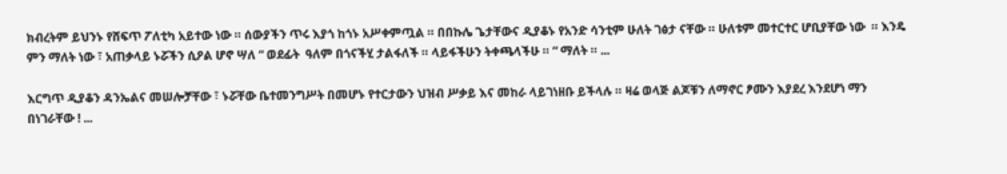ክብረትም ይህንኑ የሸፍጥ ፖለቲካ አይተው ነው ። ሰውያችን ጥሩ እያጎ ከጎኑ አሥቀምጧል ። በበኩሌ ጌታቸውና ዲያቆኑ የአንድ ሳንቲም ሁለት ገፅታ ናቸው ። ሁለቱም መተርተር ሆቢያቸው ነው  ። እንዴ ምን ማለት ነው ፣ አጠቃላይ ኑሯችን ሲዖል ሆኖ ሣለ “ ወደፊት  ዓለም በጎናችሂ ታልፋለች ። ላይፋችሁን ትቀጫላችሁ ። “ ማለት ። ...

እርግጥ ዲያቆን ዳንኤልና መሠሎቻቸው ፣ ኑሯቸው ቤተመንግሥት በመሆኑ የተርታውን ህዝብ ሥቃይ እና መከራ ላይገነዘቡ ይችላሉ ። ዛሬ ወላጅ ልጆቹን ለማኖር ፆሙን እያደረ እንደሆነ ማን በነገራቸው ! ...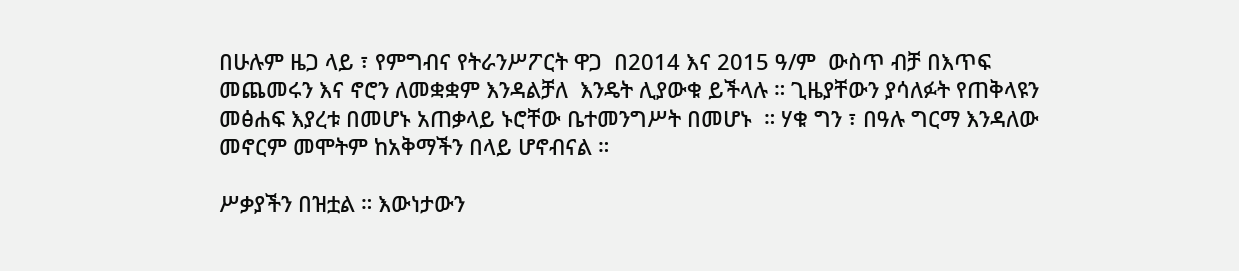በሁሉም ዜጋ ላይ ፣ የምግብና የትራንሥፖርት ዋጋ  በ2014 እና 2015 ዓ/ም  ውስጥ ብቻ በእጥፍ መጨመሩን እና ኖሮን ለመቋቋም እንዳልቻለ  እንዴት ሊያውቁ ይችላሉ ። ጊዜያቸውን ያሳለፉት የጠቅላዩን መፅሐፍ እያረቱ በመሆኑ አጠቃላይ ኑሮቸው ቤተመንግሥት በመሆኑ  ። ሃቁ ግን ፣ በዓሉ ግርማ እንዳለው መኖርም መሞትም ከአቅማችን በላይ ሆኖብናል ።

ሥቃያችን በዝቷል ። እውነታውን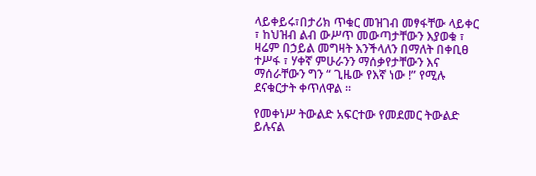ላይቀይሩ፣በታሪክ ጥቁር መዝገብ መፃፋቸው ላይቀር ፣ ከህዝብ ልብ ውሥጥ መውጣታቸውን እያወቁ ፣ ዛሬም በኃይል መግዛት እንችላለን በማለት በቀቢፀ ተሥፋ ፣ ሃቀኛ ምሁራንን ማሰቃየታቸውን እና ማሰራቸውን ግን “ ጊዜው የእኛ ነው !” የሚሉ ደናቁርታት ቀጥለዋል ።

የመቀነሥ ትውልድ አፍርተው የመደመር ትውልድ ይሉናል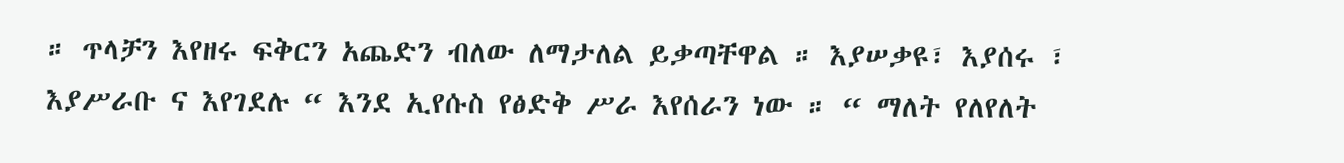። ጥላቻን እየዘሩ ፍቅርን አጨድን ብለው ለማታለል ይቃጣቸዋል ። እያሠቃዩ፣ እያሰሩ ፣ እያሥራቡ ና እየገደሉ “ እንደ ኢየሱስ የፅድቅ ሥራ እየሰራን ነው ። “ ማለት የለየለት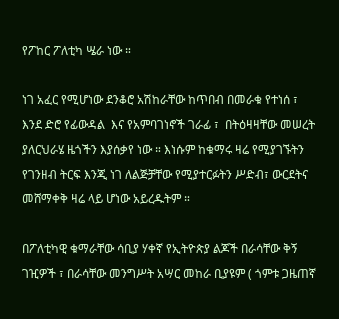የፖከር ፖለቲካ ሤራ ነው ።

ነገ አፈር የሚሆነው ደንቆሮ አሽከራቸው ከጥበብ በመራቁ የተነሰ ፣ እንደ ድሮ የፊውዳል  እና የአምባገነኖች ገራፊ ፣  በትዕዛዛቸው መሠረት  ያለርህራሄ ዜጎችን እያሰቃየ ነው ። እነሱም ከቁማሩ ዛሬ የሚያገኙትን የገንዘብ ትርፍ እንጂ ነገ ለልጅቻቸው የሚያተርፉትን ሥድብ፣ ውርደትና መሸማቀቅ ዛሬ ላይ ሆነው አይረዱትም ።

በፖለቲካዊ ቁማራቸው ሳቢያ ሃቀኛ የኢትዮጵያ ልጆች በራሳቸው ቅኝ ገዢዎች ፣ በራሳቸው መንግሥት አሣር መከራ ቢያዩም ( ጎምቱ ጋዜጠኛ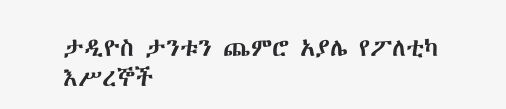ታዲዮስ ታንቱን ጨምሮ አያሌ የፖለቲካ እሥረኞች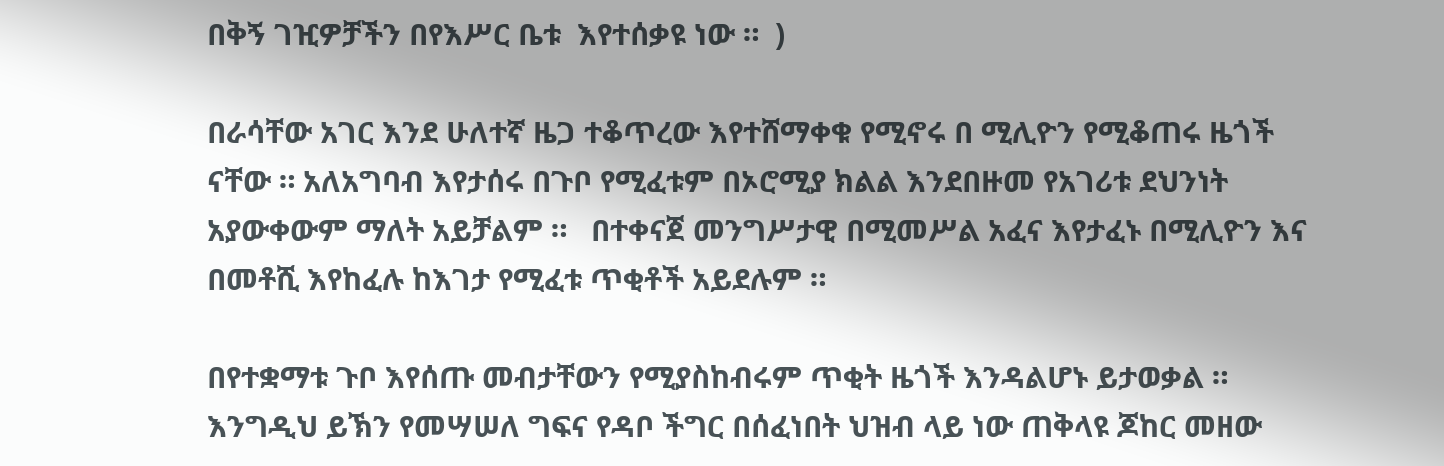በቅኝ ገዢዎቻችን በየእሥር ቤቱ  እየተሰቃዩ ነው ።  )

በራሳቸው አገር እንደ ሁለተኛ ዜጋ ተቆጥረው እየተሸማቀቁ የሚኖሩ በ ሚሊዮን የሚቆጠሩ ዜጎች  ናቸው ። አለአግባብ እየታሰሩ በጉቦ የሚፈቱም በኦሮሚያ ክልል እንደበዙመ የአገሪቱ ደህንነት አያውቀውም ማለት አይቻልም ።   በተቀናጀ መንግሥታዊ በሚመሥል አፈና እየታፈኑ በሚሊዮን እና በመቶሺ እየከፈሉ ከእገታ የሚፈቱ ጥቂቶች አይደሉም ።

በየተቋማቱ ጉቦ እየሰጡ መብታቸውን የሚያስከብሩም ጥቂት ዜጎች እንዳልሆኑ ይታወቃል ። እንግዲህ ይኽን የመሣሠለ ግፍና የዳቦ ችግር በሰፈነበት ህዝብ ላይ ነው ጠቅላዩ ጆከር መዘው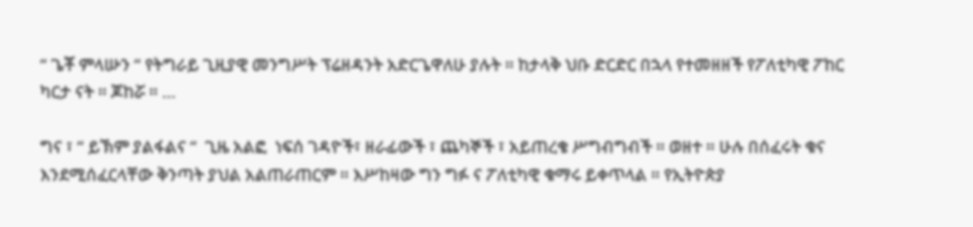“ ጌቾ ምላሡን “ የትግራይ ጊዚያዊ መንግሥት ፕሬዘዳንት አድርጌዋለሁ ያሉት ። ከታላቅ ህቡ ድርድር በኋላ የተመዘዘች የፖለቲካዊ ፖከር ካርታ ናት ። ጆከሯ ። …

ግና ፣ “ ይኽም ያልፋልና “  ጊዜ አልፎ  ነፍሰ ገዳዮች፣ ዘራፊውች ፣ ጨካኞች ፣ አይጠረቄ ሥግብግብች ። ወዘተ ። ሁሉ በሰፈሩት ቁና እንደሚሰፈርላቸው ቅንጣት ያህል አልጠራጠርም ። እሥከዛው ግን ግፉ ና ፖለቲካዊ ቁማሩ ይቀጥላል ። የኢትዮጵያ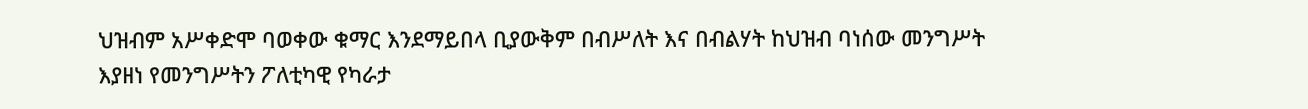ህዝብም አሥቀድሞ ባወቀው ቁማር እንደማይበላ ቢያውቅም በብሥለት እና በብልሃት ከህዝብ ባነሰው መንግሥት እያዘነ የመንግሥትን ፖለቲካዊ የካራታ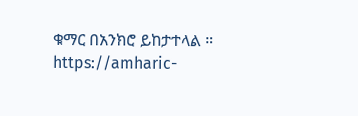ቁማር በአንክሮ ይከታተላል ።
https://amharic-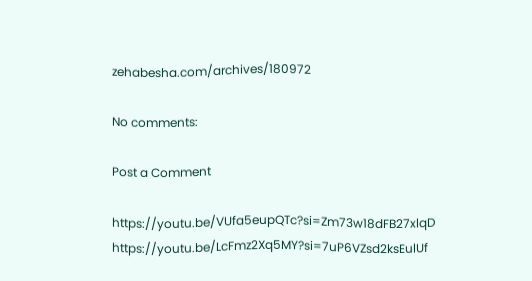zehabesha.com/archives/180972

No comments:

Post a Comment

https://youtu.be/VUfa5eupQTc?si=Zm73w18dFB27xlqD       https://youtu.be/LcFmz2Xq5MY?si=7uP6VZsd2ksEulUf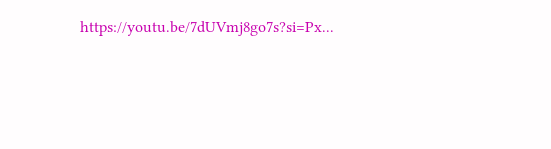https://youtu.be/7dUVmj8go7s?si=Px...